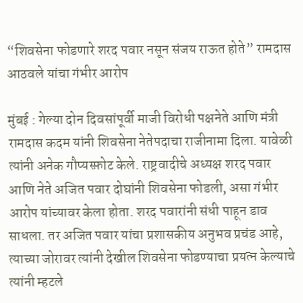“शिवसेना फोडणारे शरद पवार नसून संजय राऊत होते” रामदास आठवले यांचा गंभीर आरोप

मुंबई : गेल्या दोन दिवसांपूर्वी माजी विरोधी पक्षनेते आणि मंत्री रामदास कदम यांनी शिवसेना नेतेपदाचा राजीनामा दिला. यावेळी त्यांनी अनेक गौप्यस्फ़ोट केले. राष्ट्रवादीचे अध्यक्ष शरद पवार आणि नेते अजित पवार दोघांनी शिवसेना फोडली, असा गंभीर आरोप यांच्यावर केला होता. शरद पवारांनी संधी पाहून डाव साधला. तर अजित पवार यांचा प्रशासकीय अनुभव प्रचंड आहे, त्याच्या जोरावर त्यांनी देखील शिवसेना फोडण्याचा प्रयत्न केल्याचे त्यांनी म्हटले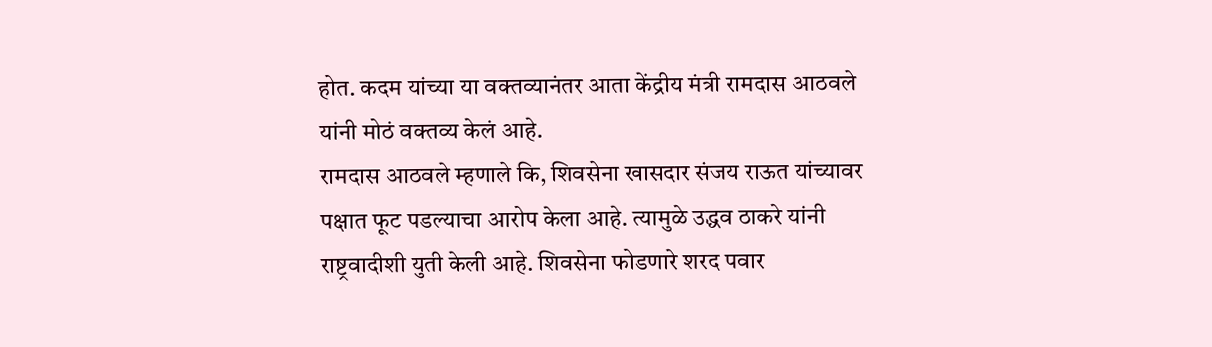होत. कदम यांच्या या वक्तव्यानंतर आता केंद्रीय मंत्री रामदास आठवले यांनी मोठं वक्तव्य केलं आहे.
रामदास आठवले म्हणाले कि, शिवसेना खासदार संजय राऊत यांच्यावर पक्षात फूट पडल्याचा आरोप केला आहे. त्यामुळे उद्धव ठाकरे यांनी राष्ट्रवादीशी युती केली आहे. शिवसेना फोडणारे शरद पवार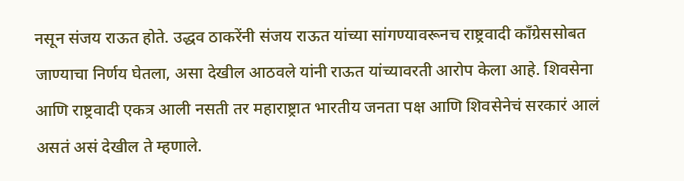नसून संजय राऊत होते. उद्धव ठाकरेंनी संजय राऊत यांच्या सांगण्यावरूनच राष्ट्रवादी काँग्रेससोबत जाण्याचा निर्णय घेतला, असा देखील आठवले यांनी राऊत यांच्यावरती आरोप केला आहे. शिवसेना आणि राष्ट्रवादी एकत्र आली नसती तर महाराष्ट्रात भारतीय जनता पक्ष आणि शिवसेनेचं सरकारं आलं असतं असं देखील ते म्हणाले.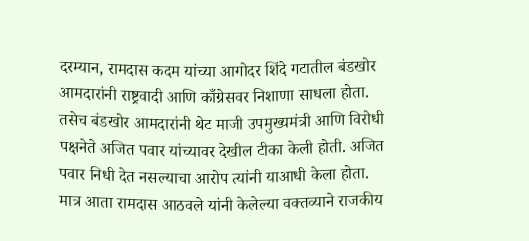दरम्यान, रामदास कदम यांच्या आगोदर शिंदे गटातील बंडखोर आमदारांनी राष्ट्रवादी आणि काँग्रेसवर निशाणा साधला होता. तसेच बंडखोर आमदारांनी थेट माजी उपमुख्यमंत्री आणि विरोधी पक्षनेते अजित पवार यांच्यावर देखील टीका केली होती. अजित पवार निधी देत नसल्याचा आरोप त्यांनी याआधी केला होता. मात्र आता रामदास आठवले यांनी केलेल्या वक्तव्याने राजकीय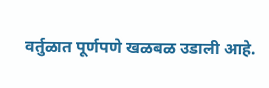वर्तुळात पूर्णपणे खळबळ उडाली आहे.